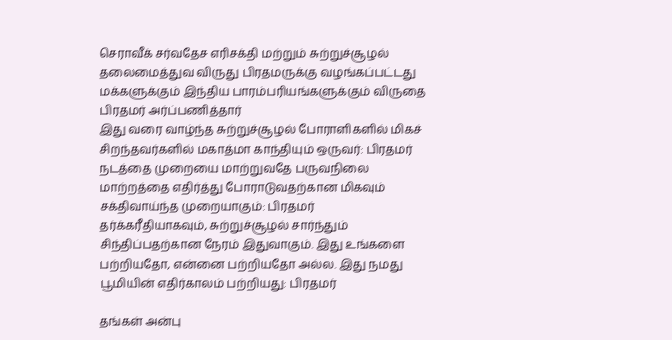செராவீக் சர்வதேச எரிசக்தி மற்றும் சுற்றுச்சூழல் தலைமைத்துவ விருது பிரதமருக்கு வழங்கப்பட்டது
மக்களுக்கும் இந்திய பாரம்பரியங்களுக்கும் விருதை பிரதமர் அர்ப்பணித்தார்
இது வரை வாழ்ந்த சுற்றுச்சூழல் போராளிகளில் மிகச் சிறந்தவர்களில் மகாத்மா காந்தியும் ஒருவர்: பிரதமர்
நடத்தை முறையை மாற்றுவதே பருவநிலை மாற்றத்தை எதிர்த்து போராடுவதற்கான மிகவும் சக்திவாய்ந்த முறையாகும்: பிரதமர்
தர்க்கரீதியாகவும், சுற்றுச்சூழல் சார்ந்தும் சிந்திப்பதற்கான நேரம் இதுவாகும். இது உங்களை பற்றியதோ, என்னை பற்றியதோ அல்ல. இது நமது பூமியின் எதிர்காலம் பற்றியது: பிரதமர்

தங்கள் அன்பு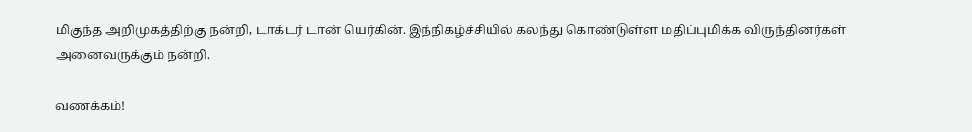மிகுந்த அறிமுகத்திற்கு நன்றி, டாக்டர் டான் யெர்கின். இந்நிகழ்ச்சியில் கலந்து கொண்டுள்ள மதிப்புமிக்க விருந்தினர்கள் அனைவருக்கும் நன்றி.

வணக்கம்!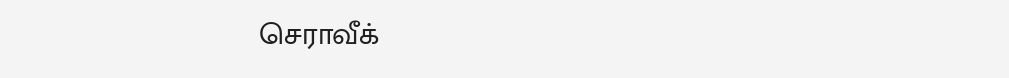செராவீக்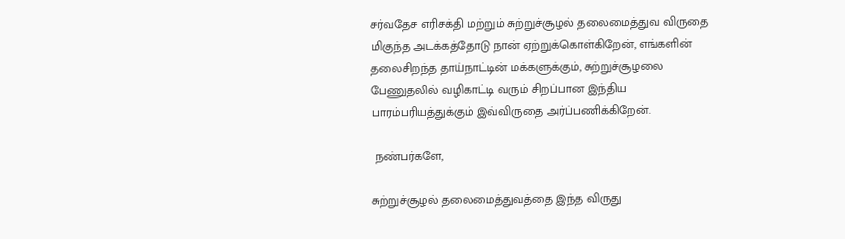சர்வதேச எரிசக்தி மற்றும் சுற்றுச்சூழல் தலைமைத்துவ விருதை மிகுந்த அடக்கத்தோடு நான் ஏற்றுக்கொள்கிறேன், எங்களின் தலைசிறந்த தாய்நாட்டின் மக்களுக்கும், சுற்றுச்சூழலை பேணுதலில் வழிகாட்டி வரும் சிறப்பான இந்திய பாரம்பரியத்துக்கும் இவ்விருதை அர்ப்பணிக்கிறேன்.

 நண்பர்களே,

சுற்றுச்சூழல் தலைமைத்துவத்தை இந்த விருது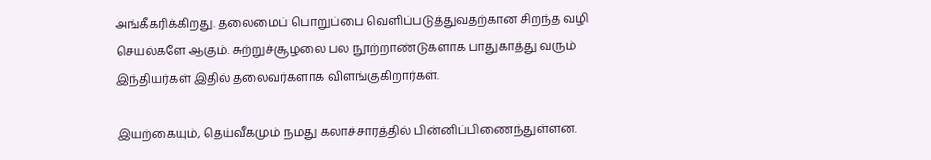அங்கீகரிக்கிறது. தலைமைப் பொறுப்பை வெளிப்படுத்துவதற்கான சிறந்த வழி செயல்களே ஆகும். சுற்றுச்சூழலை பல நூற்றாண்டுகளாக பாதுகாத்து வரும் இந்தியர்கள் இதில் தலைவர்களாக விளங்குகிறார்கள்.

இயற்கையும், தெய்வீகமும் நமது கலாச்சாரத்தில் பின்னிப்பிணைந்துள்ளன.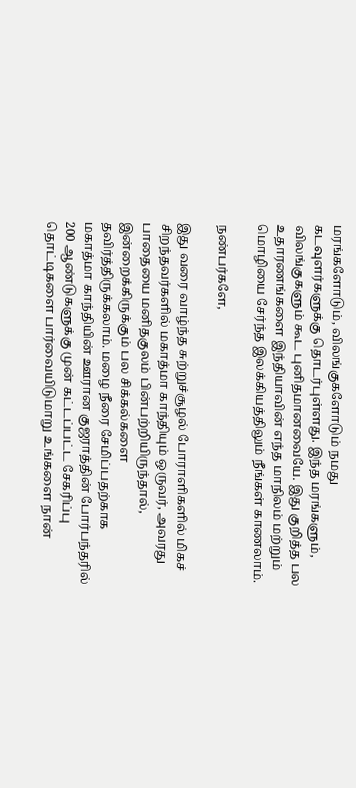மரங்களோடும், விலங்குகளோடும் நமது கடவுளர்களுக்கு தொடர்புள்ளது. இந்த மரங்களும், விலங்குகளும் கூட புனிதமானவையே. இது குறித்த பல உதாரணங்களை இந்தியாவின் எந்த மாநிலம் மற்றும் மொழியை சேர்ந்த இலக்கியத்திலும் நீங்கள் காணலாம்.

நண்பர்களே,

இது வரை வாழ்ந்த சுற்றுச்சூழல் போராளிகளில் மிகச் சிறந்தவர்களில் மகாத்மா காந்தியும் ஒருவர், அவரது பாதையை மனிதகுலம் பின்பற்றியிருந்தால், இன்றைக்கிருக்கும் பல சிக்கல்களை தவிர்த்திருக்கலாம். மழை நீரை சேமிப்பதற்காக மகாத்மா காந்தியின் ஊரான குஜராத்தின் போர்பந்தரில் 200 ஆண்டுகளுக்கு முன் கட்டப்பட்ட சேகரிப்பு தொட்டிகளை பார்வையிடுமாறு உங்களை நான்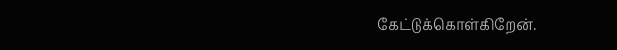கேட்டுக்கொள்கிறேன்.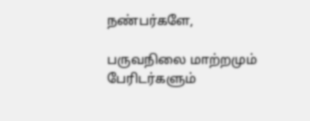நண்பர்களே,

பருவநிலை மாற்றமும் பேரிடர்களும்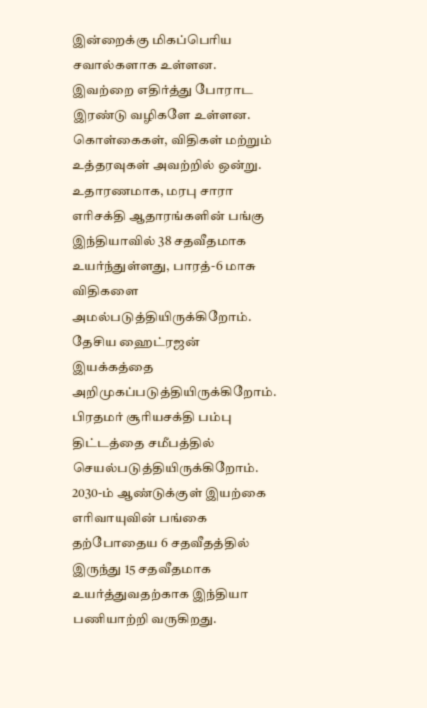இன்றைக்கு மிகப்பெரிய சவால்களாக உள்ளன. இவற்றை எதிர்த்து போராட இரண்டு வழிகளே உள்ளன. கொள்கைகள், விதிகள் மற்றும் உத்தரவுகள் அவற்றில் ஒன்று. உதாரணமாக, மரபு சாரா எரிசக்தி ஆதாரங்களின் பங்கு இந்தியாவில் 38 சதவீதமாக உயர்ந்துள்ளது, பாரத்-6 மாசு விதிகளை அமல்படுத்தியிருக்கிறோம். தேசிய ஹைட்ரஜன் இயக்கத்தை அறிமுகப்படுத்தியிருக்கிறோம். பிரதமர் சூரியசக்தி பம்பு திட்டத்தை சமீபத்தில் செயல்படுத்தியிருக்கிறோம். 2030-ம் ஆண்டுக்குள் இயற்கை எரிவாயுவின் பங்கை தற்போதைய 6 சதவீதத்தில் இருந்து 15 சதவீதமாக உயர்த்துவதற்காக இந்தியா பணியாற்றி வருகிறது.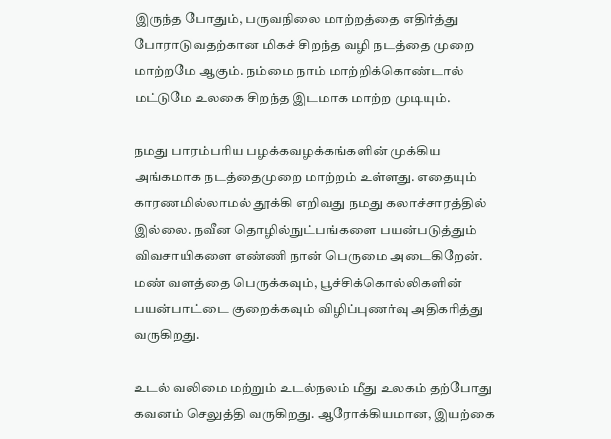இருந்த போதும், பருவநிலை மாற்றத்தை எதிர்த்து போராடுவதற்கான மிகச் சிறந்த வழி நடத்தை முறை மாற்றமே ஆகும். நம்மை நாம் மாற்றிக்கொண்டால் மட்டுமே உலகை சிறந்த இடமாக மாற்ற முடியும்.

நமது பாரம்பரிய பழக்கவழக்கங்களின் முக்கிய அங்கமாக நடத்தைமுறை மாற்றம் உள்ளது. எதையும் காரணமில்லாமல் தூக்கி எறிவது நமது கலாச்சாரத்தில் இல்லை. நவீன தொழில்நுட்பங்களை பயன்படுத்தும் விவசாயிகளை எண்ணி நான் பெருமை அடைகிறேன்.  மண் வளத்தை பெருக்கவும், பூச்சிக்கொல்லிகளின் பயன்பாட்டை குறைக்கவும் விழிப்புணர்வு அதிகரித்து வருகிறது.

உடல் வலிமை மற்றும் உடல்நலம் மீது உலகம் தற்போது கவனம் செலுத்தி வருகிறது. ஆரோக்கியமான, இயற்கை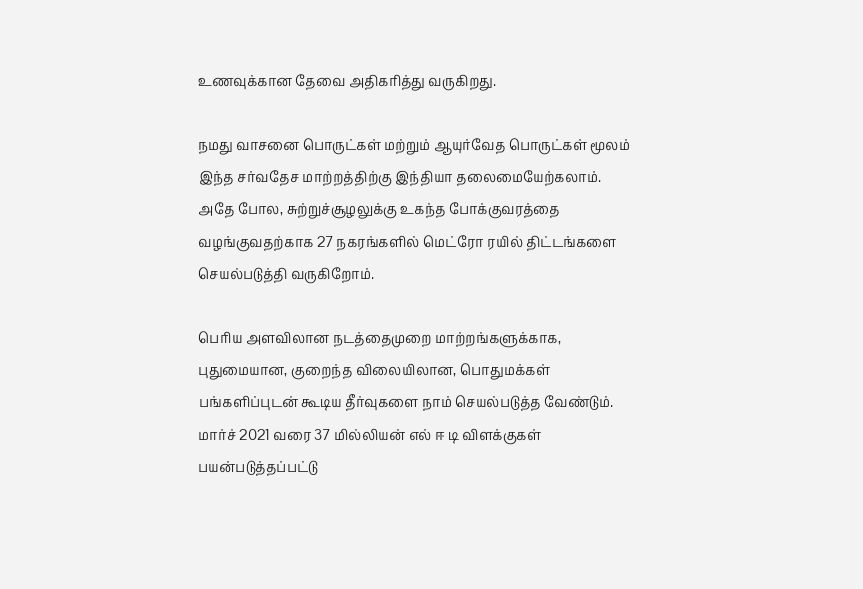உணவுக்கான தேவை அதிகரித்து வருகிறது.

நமது வாசனை பொருட்கள் மற்றும் ஆயுர்வேத பொருட்கள் மூலம் இந்த சர்வதேச மாற்றத்திற்கு இந்தியா தலைமையேற்கலாம். அதே போல, சுற்றுச்சூழலுக்கு உகந்த போக்குவரத்தை வழங்குவதற்காக 27 நகரங்களில் மெட்ரோ ரயில் திட்டங்களை செயல்படுத்தி வருகிறோம்.

பெரிய அளவிலான நடத்தைமுறை மாற்றங்களுக்காக, புதுமையான, குறைந்த விலையிலான, பொதுமக்கள் பங்களிப்புடன் கூடிய தீர்வுகளை நாம் செயல்படுத்த வேண்டும். மார்ச் 2021 வரை 37 மில்லியன் எல் ஈ டி விளக்குகள் பயன்படுத்தப்பட்டு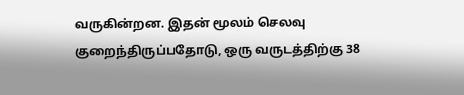வருகின்றன. இதன் மூலம் செலவு குறைந்திருப்பதோடு, ஒரு வருடத்திற்கு 38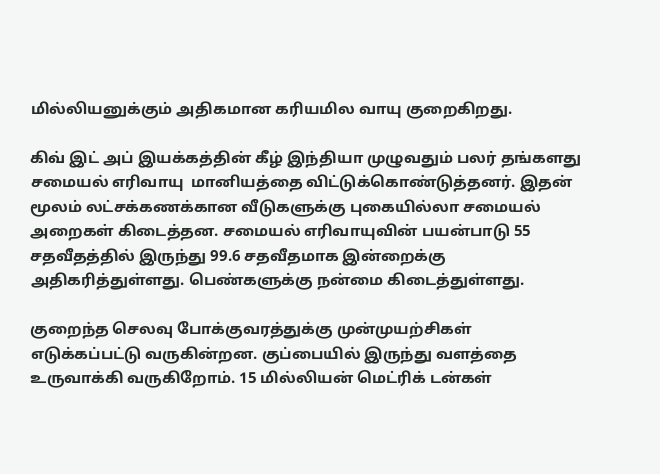மில்லியனுக்கும் அதிகமான கரியமில வாயு குறைகிறது.

கிவ் இட் அப் இயக்கத்தின் கீழ் இந்தியா முழுவதும் பலர் தங்களது சமையல் எரிவாயு  மானியத்தை விட்டுக்கொண்டுத்தனர். இதன் மூலம் லட்சக்கணக்கான வீடுகளுக்கு புகையில்லா சமையல்  அறைகள் கிடைத்தன. சமையல் எரிவாயுவின் பயன்பாடு 55 சதவீதத்தில் இருந்து 99.6 சதவீதமாக இன்றைக்கு அதிகரித்துள்ளது. பெண்களுக்கு நன்மை கிடைத்துள்ளது.

குறைந்த செலவு போக்குவரத்துக்கு முன்முயற்சிகள் எடுக்கப்பட்டு வருகின்றன. குப்பையில் இருந்து வளத்தை உருவாக்கி வருகிறோம். 15 மில்லியன் மெட்ரிக் டன்கள்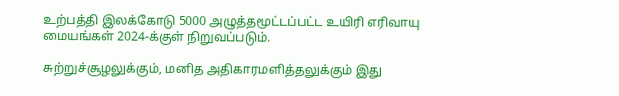உற்பத்தி இலக்கோடு 5000 அழுத்தமூட்டப்பட்ட உயிரி எரிவாயு மையங்கள் 2024-க்குள் நிறுவப்படும்.

சுற்றுச்சூழலுக்கும், மனித அதிகாரமளித்தலுக்கும் இது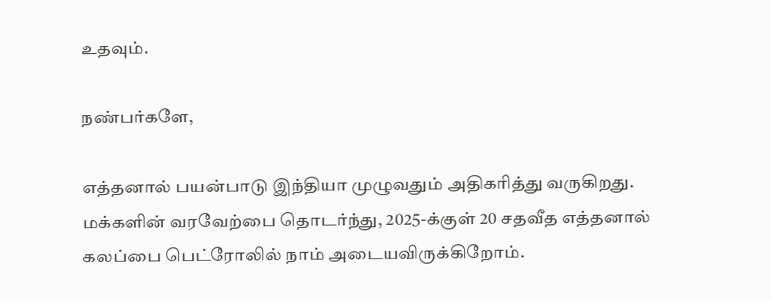உதவும்.

நண்பர்களே,

எத்தனால் பயன்பாடு இந்தியா முழுவதும் அதிகரித்து வருகிறது. மக்களின் வரவேற்பை தொடர்ந்து, 2025-க்குள் 20 சதவீத எத்தனால் கலப்பை பெட்ரோலில் நாம் அடையவிருக்கிறோம்.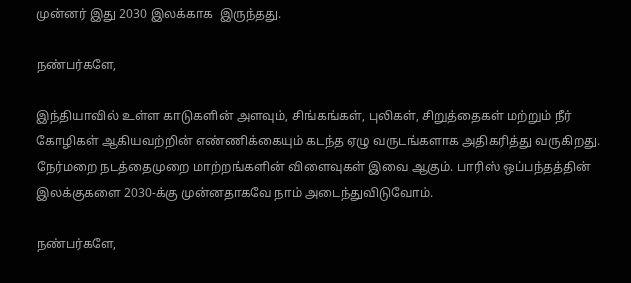முன்னர் இது 2030 இலக்காக  இருந்தது.

நண்பர்களே,

இந்தியாவில் உள்ள காடுகளின் அளவும், சிங்கங்கள், புலிகள், சிறுத்தைகள் மற்றும் நீர் கோழிகள் ஆகியவற்றின் எண்ணிக்கையும் கடந்த ஏழு வருடங்களாக அதிகரித்து வருகிறது. நேர்மறை நடத்தைமுறை மாற்றங்களின் விளைவுகள் இவை ஆகும். பாரிஸ் ஒப்பந்தத்தின் இலக்குகளை 2030-க்கு முன்னதாகவே நாம் அடைந்துவிடுவோம்.

நண்பர்களே,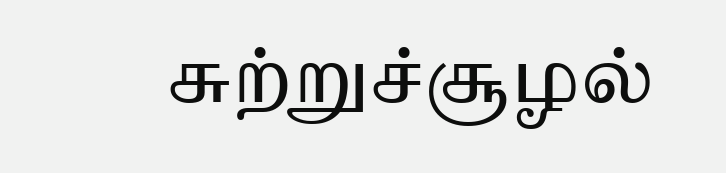சுற்றுச்சூழல்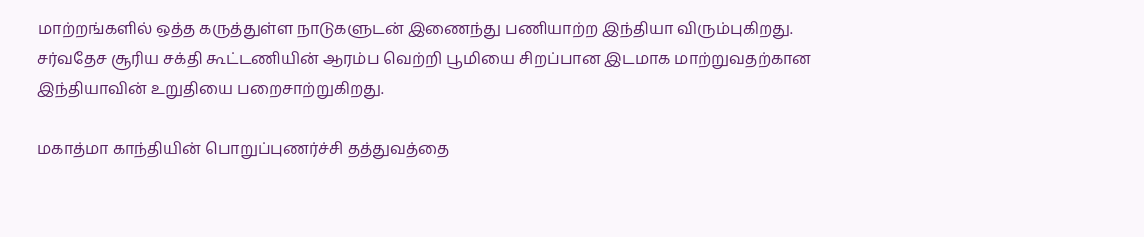மாற்றங்களில் ஒத்த கருத்துள்ள நாடுகளுடன் இணைந்து பணியாற்ற இந்தியா விரும்புகிறது. சர்வதேச சூரிய சக்தி கூட்டணியின் ஆரம்ப வெற்றி பூமியை சிறப்பான இடமாக மாற்றுவதற்கான இந்தியாவின் உறுதியை பறைசாற்றுகிறது.

மகாத்மா காந்தியின் பொறுப்புணர்ச்சி தத்துவத்தை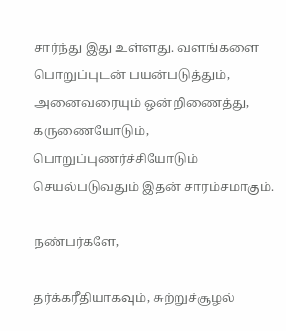சார்ந்து இது உள்ளது. வளங்களை பொறுப்புடன் பயன்படுத்தும், அனைவரையும் ஒன்றிணைத்து, கருணையோடும், பொறுப்புணர்ச்சியோடும் செயல்படுவதும் இதன் சாரம்சமாகும்.

நண்பர்களே,

தர்க்கரீதியாகவும், சுற்றுச்சூழல்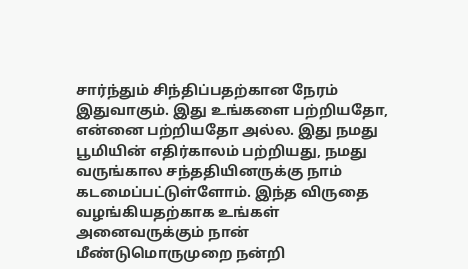சார்ந்தும் சிந்திப்பதற்கான நேரம் இதுவாகும். இது உங்களை பற்றியதோ, என்னை பற்றியதோ அல்ல. இது நமது பூமியின் எதிர்காலம் பற்றியது, நமது வருங்கால சந்ததியினருக்கு நாம் கடமைப்பட்டுள்ளோம். இந்த விருதை வழங்கியதற்காக உங்கள் அனைவருக்கும் நான் மீண்டுமொருமுறை நன்றி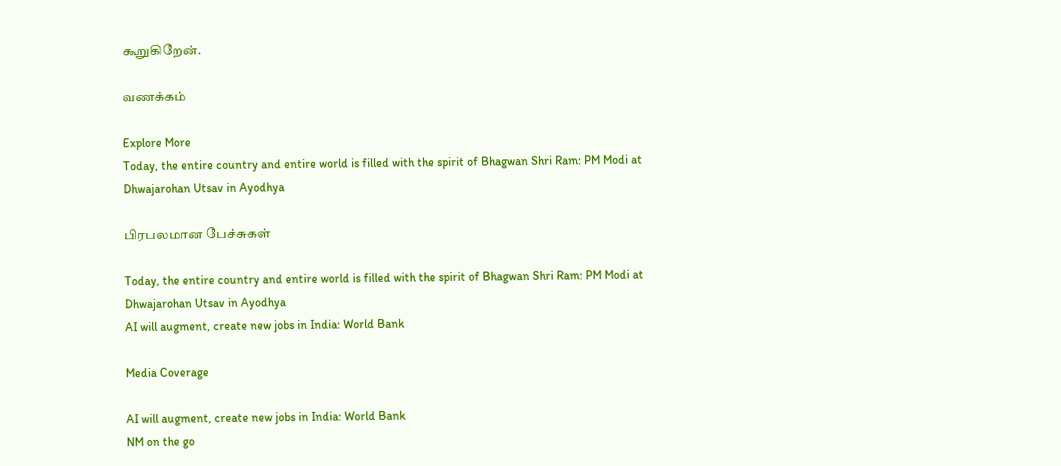கூறுகிறேன்.

வணக்கம்

Explore More
Today, the entire country and entire world is filled with the spirit of Bhagwan Shri Ram: PM Modi at Dhwajarohan Utsav in Ayodhya

பிரபலமான பேச்சுகள்

Today, the entire country and entire world is filled with the spirit of Bhagwan Shri Ram: PM Modi at Dhwajarohan Utsav in Ayodhya
AI will augment, create new jobs in India: World Bank

Media Coverage

AI will augment, create new jobs in India: World Bank
NM on the go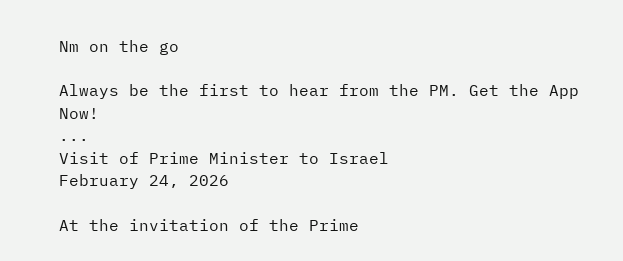Nm on the go

Always be the first to hear from the PM. Get the App Now!
...
Visit of Prime Minister to Israel
February 24, 2026

At the invitation of the Prime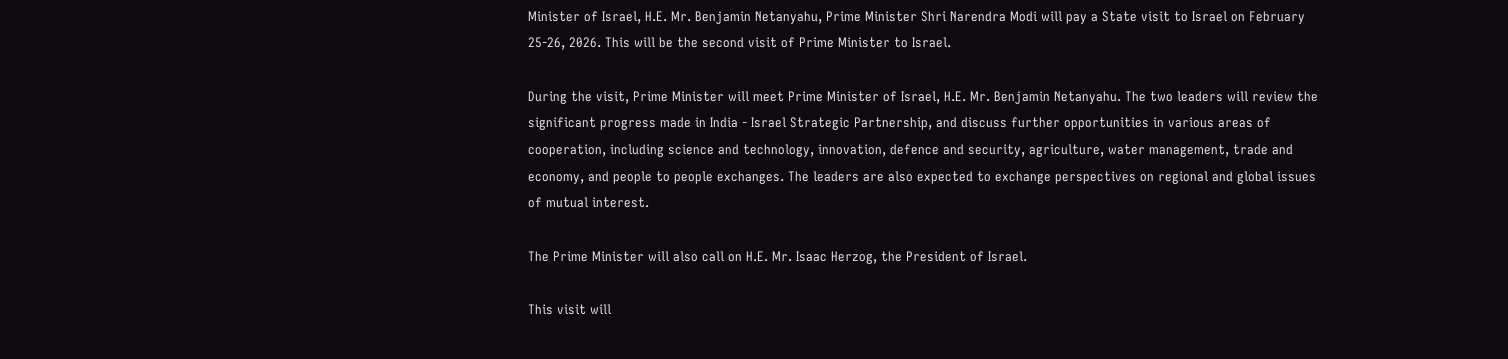Minister of Israel, H.E. Mr. Benjamin Netanyahu, Prime Minister Shri Narendra Modi will pay a State visit to Israel on February 25-26, 2026. This will be the second visit of Prime Minister to Israel.

During the visit, Prime Minister will meet Prime Minister of Israel, H.E. Mr. Benjamin Netanyahu. The two leaders will review the significant progress made in India - Israel Strategic Partnership, and discuss further opportunities in various areas of cooperation, including science and technology, innovation, defence and security, agriculture, water management, trade and economy, and people to people exchanges. The leaders are also expected to exchange perspectives on regional and global issues of mutual interest.

The Prime Minister will also call on H.E. Mr. Isaac Herzog, the President of Israel.

This visit will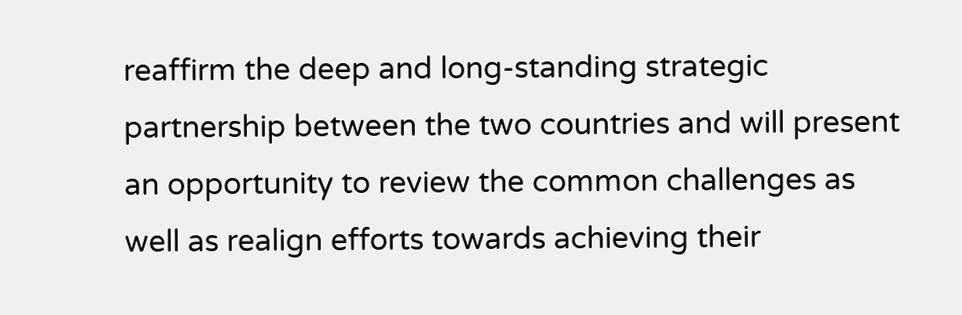reaffirm the deep and long-standing strategic partnership between the two countries and will present an opportunity to review the common challenges as well as realign efforts towards achieving their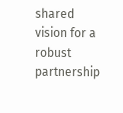shared vision for a robust partnership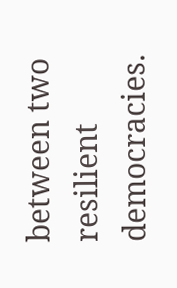between two resilient democracies.